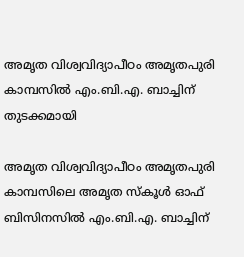അമൃത വിശ്വവിദ്യാപീഠം അമൃതപുരി കാമ്പസിൽ എം.ബി.എ. ബാച്ചിന് തുടക്കമായി

അമൃത വിശ്വവിദ്യാപീഠം അമൃതപുരി കാമ്പസിലെ അമൃത സ്കൂൾ ഓഫ് ബിസിനസിൽ എം.ബി.എ. ബാച്ചിന്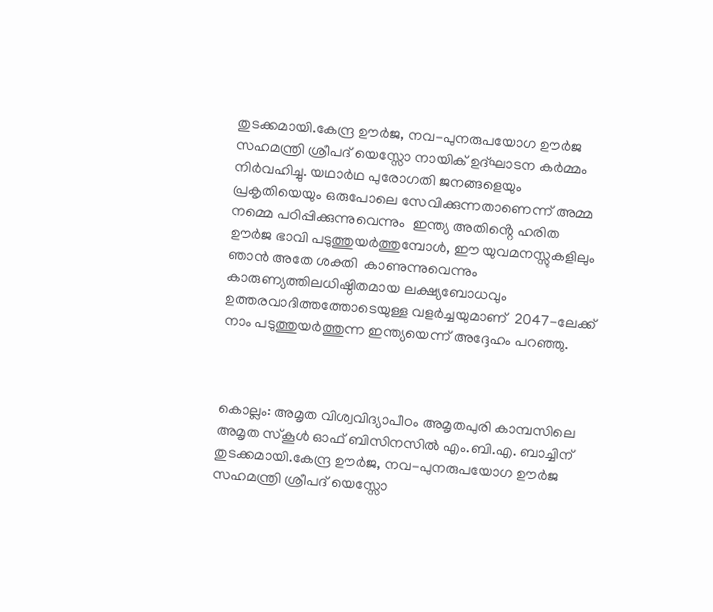തുടക്കമായി.കേന്ദ്ര ഊർജ, നവ-പുനരുപയോഗ ഊർജ സഹമന്ത്രി ശ്രീപദ് യെസ്സോ നായിക് ഉദ്ഘാടന കർമ്മം നിർവഹിച്ചു. യഥാർഥ പുരോഗതി ജനങ്ങളെയും പ്രകൃതിയെയും ഒരുപോലെ സേവിക്കുന്നതാണെന്ന് അമ്മ നമ്മെ പഠിപ്പിക്കുന്നുവെന്നും  ഇന്ത്യ അതിൻ്റെ ഹരിത ഊർജ ഭാവി പടുത്തുയർത്തുമ്പോൾ, ഈ യുവമനസ്സുകളിലും ഞാൻ അതേ ശക്തി  കാണുന്നുവെന്നും  കാരുണ്യത്തിലധിഷ്ഠിതമായ ലക്ഷ്യബോധവും ഉത്തരവാദിത്തത്തോടെയുള്ള വളർച്ചയുമാണ്  2047-ലേക്ക് നാം പടുത്തുയർത്തുന്ന ഇന്ത്യയെന്ന് അദ്ദേഹം പറഞ്ഞു.



കൊല്ലം: അമൃത വിശ്വവിദ്യാപീഠം അമൃതപുരി കാമ്പസിലെ അമൃത സ്കൂൾ ഓഫ് ബിസിനസിൽ എം.ബി.എ. ബാച്ചിന് തുടക്കമായി.കേന്ദ്ര ഊർജ, നവ-പുനരുപയോഗ ഊർജ സഹമന്ത്രി ശ്രീപദ് യെസ്സോ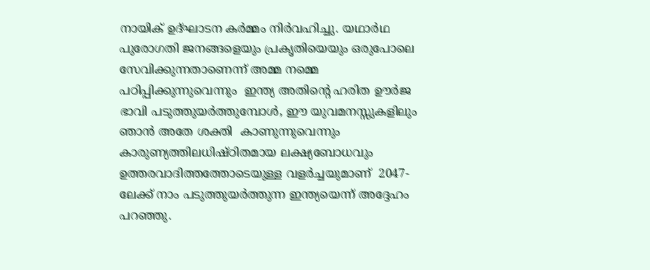നായിക് ഉദ്ഘാടന കർമ്മം നിർവഹിച്ചു. യഥാർഥ പുരോഗതി ജനങ്ങളെയും പ്രകൃതിയെയും ഒരുപോലെ സേവിക്കുന്നതാണെന്ന് അമ്മ നമ്മെ പഠിപ്പിക്കുന്നുവെന്നും  ഇന്ത്യ അതിൻ്റെ ഹരിത ഊർജ ഭാവി പടുത്തുയർത്തുമ്പോൾ, ഈ യുവമനസ്സുകളിലും ഞാൻ അതേ ശക്തി  കാണുന്നുവെന്നും  കാരുണ്യത്തിലധിഷ്ഠിതമായ ലക്ഷ്യബോധവും ഉത്തരവാദിത്തത്തോടെയുള്ള വളർച്ചയുമാണ്  2047-ലേക്ക് നാം പടുത്തുയർത്തുന്ന ഇന്ത്യയെന്ന് അദ്ദേഹം പറഞ്ഞു.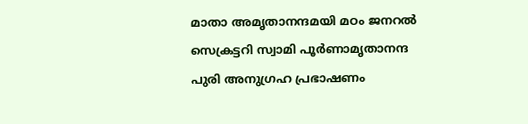മാതാ അമൃതാനന്ദമയി മഠം ജനറൽ സെക്രട്ടറി സ്വാമി പൂർണാമൃതാനന്ദ പുരി അനുഗ്രഹ പ്രഭാഷണം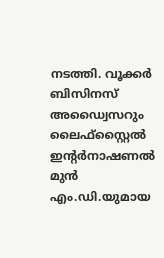നടത്തി. വൂക്കർ ബിസിനസ് അഡ്വൈസറും ലൈഫ്സ്റ്റൈൽ ഇൻ്റർനാഷണൽ മുൻ എം.ഡി.യുമായ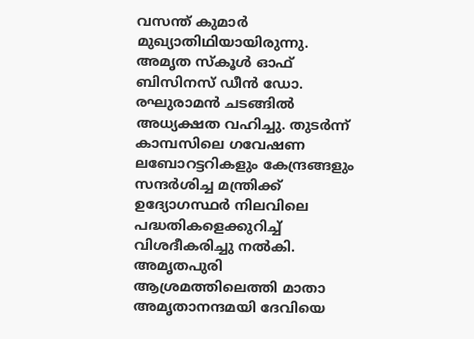വസന്ത് കുമാർ മുഖ്യാതിഥിയായിരുന്നു. അമൃത സ്‌കൂൾ ഓഫ് ബിസിനസ് ഡീൻ ഡോ. രഘുരാമൻ ചടങ്ങിൽ അധ്യക്ഷത വഹിച്ചു. തുടർന്ന് കാമ്പസിലെ ഗവേഷണ ലബോറട്ടറികളും കേന്ദ്രങ്ങളും സന്ദർശിച്ച മന്ത്രിക്ക് ഉദ്യോഗസ്ഥർ നിലവിലെ പദ്ധതികളെക്കുറിച്ച് വിശദീകരിച്ചു നൽകി. അമൃതപുരി ആശ്രമത്തിലെത്തി മാതാ അമൃതാനന്ദമയി ദേവിയെ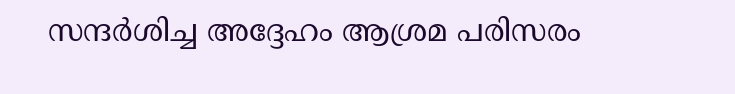സന്ദർശിച്ച അദ്ദേഹം ആശ്രമ പരിസരം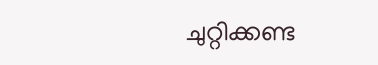ചുറ്റിക്കണ്ട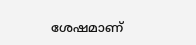ശേഷമാണ്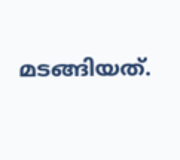മടങ്ങിയത്.